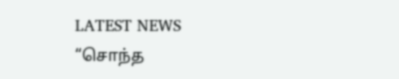LATEST NEWS
“சொந்த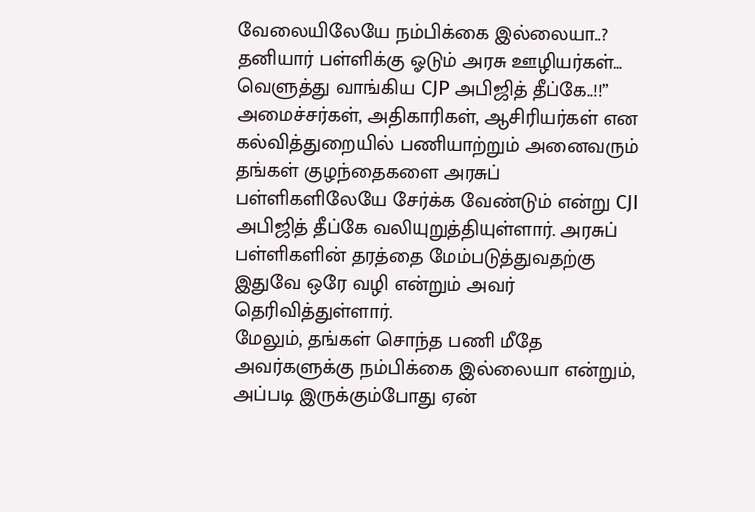வேலையிலேயே நம்பிக்கை இல்லையா..? தனியார் பள்ளிக்கு ஓடும் அரசு ஊழியர்கள்… வெளுத்து வாங்கிய CJP அபிஜித் தீப்கே..!!”
அமைச்சர்கள், அதிகாரிகள், ஆசிரியர்கள் என கல்வித்துறையில் பணியாற்றும் அனைவரும் தங்கள் குழந்தைகளை அரசுப் பள்ளிகளிலேயே சேர்க்க வேண்டும் என்று CJI அபிஜித் தீப்கே வலியுறுத்தியுள்ளார். அரசுப் பள்ளிகளின் தரத்தை மேம்படுத்துவதற்கு இதுவே ஒரே வழி என்றும் அவர் தெரிவித்துள்ளார்.
மேலும், தங்கள் சொந்த பணி மீதே அவர்களுக்கு நம்பிக்கை இல்லையா என்றும், அப்படி இருக்கும்போது ஏன்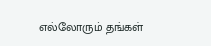எல்லோரும் தங்கள்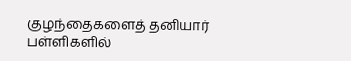குழந்தைகளைத் தனியார் பள்ளிகளில்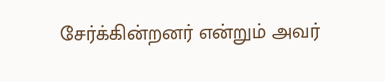சேர்க்கின்றனர் என்றும் அவர்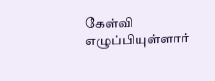கேள்வி எழுப்பியுள்ளார்